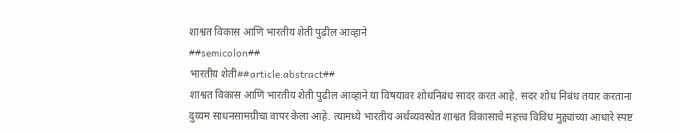शाश्वत विकास आणि भारतीय शेती पुढील आव्हाने
##semicolon##
भारतीय शेती##article.abstract##
शाश्वत विकास आणि भारतीय शेती पुढील आव्हाने या विषयावर शोधनिबंध सादर करत आहे. सदर शोध निबंध तयार करताना दुय्यम साधनसामग्रीचा वापर केला आहे. त्यामध्ये भारतीय अर्थव्यवस्थेत शाश्वत विकासाचे महत्त्व विविध मुद्द्यांच्या आधारे स्पष्ट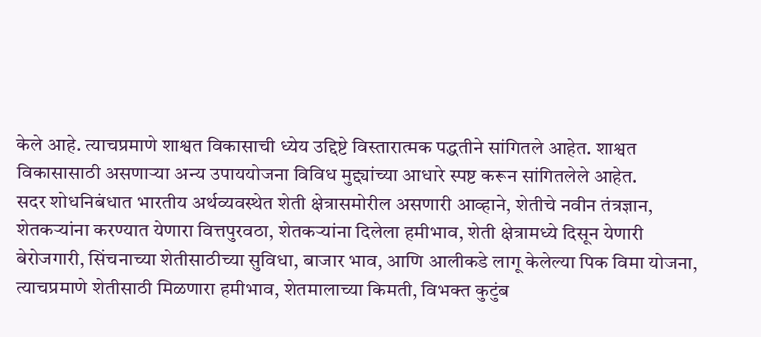केले आहे. त्याचप्रमाणे शाश्वत विकासाची ध्येय उद्दिष्टे विस्तारात्मक पद्धतीने सांगितले आहेत. शाश्वत विकासासाठी असणाऱ्या अन्य उपाययोजना विविध मुद्द्यांच्या आधारे स्पष्ट करून सांगितलेले आहेत.
सदर शोधनिबंधात भारतीय अर्थव्यवस्थेत शेती क्षेत्रासमोरील असणारी आव्हाने, शेतीचे नवीन तंत्रज्ञान, शेतकऱ्यांना करण्यात येणारा वित्तपुरवठा, शेतकऱ्यांना दिलेला हमीभाव, शेती क्षेत्रामध्ये दिसून येणारी बेरोजगारी, सिंचनाच्या शेतीसाठीच्या सुविधा, बाजार भाव, आणि आलीकडे लागू केलेल्या पिक विमा योजना, त्याचप्रमाणे शेतीसाठी मिळणारा हमीभाव, शेतमालाच्या किमती, विभक्त कुटुंब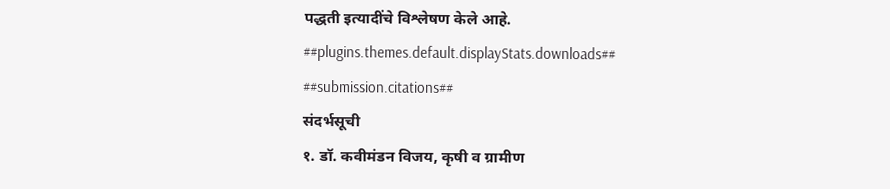पद्धती इत्यादींचे विश्लेषण केले आहे.
##plugins.themes.default.displayStats.downloads##
##submission.citations##
संदर्भसूची
१. डॉ. कवीमंडन विजय, कृषी व ग्रामीण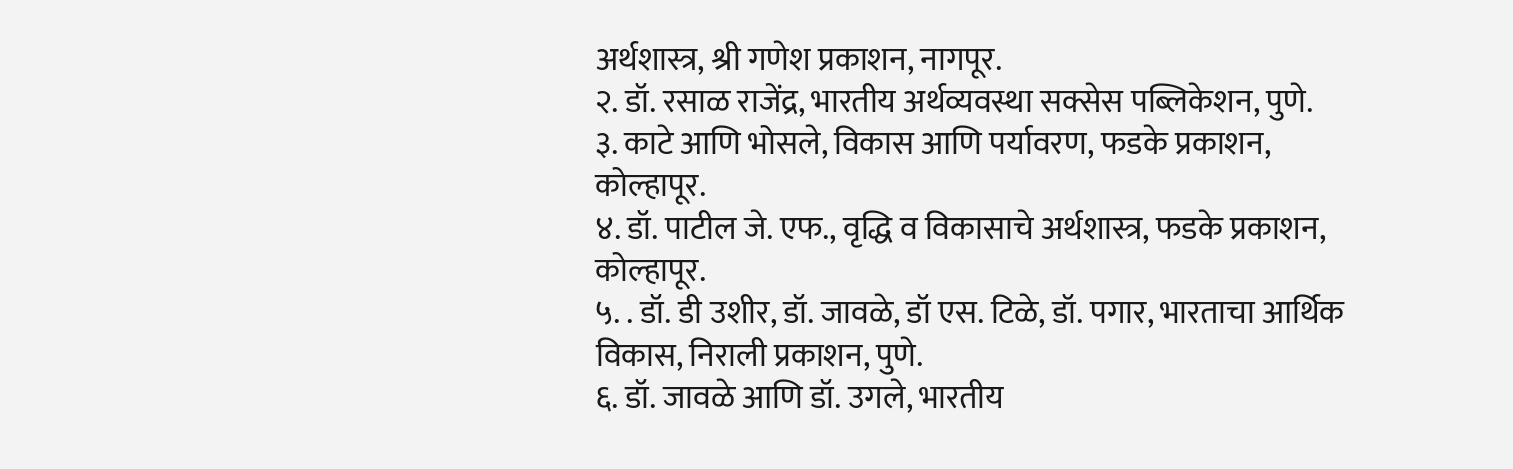अर्थशास्त्र, श्री गणेश प्रकाशन, नागपूर.
२. डॉ. रसाळ राजेंद्र, भारतीय अर्थव्यवस्था सक्सेस पब्लिकेशन, पुणे.
३. काटे आणि भोसले, विकास आणि पर्यावरण, फडके प्रकाशन, कोल्हापूर.
४. डॉ. पाटील जे. एफ., वृद्धि व विकासाचे अर्थशास्त्र, फडके प्रकाशन, कोल्हापूर.
५. . डॉ. डी उशीर, डॉ. जावळे, डॉ एस. टिळे, डॉ. पगार, भारताचा आर्थिक विकास, निराली प्रकाशन, पुणे.
६. डॉ. जावळे आणि डॉ. उगले, भारतीय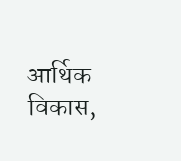आर्थिक विकास,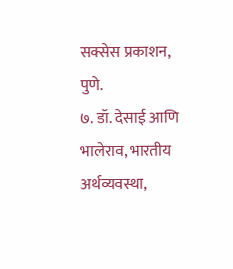सक्सेस प्रकाशन, पुणे.
७. डॉ. देसाई आणि भालेराव, भारतीय अर्थव्यवस्था,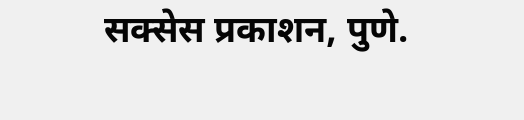सक्सेस प्रकाशन, पुणे.